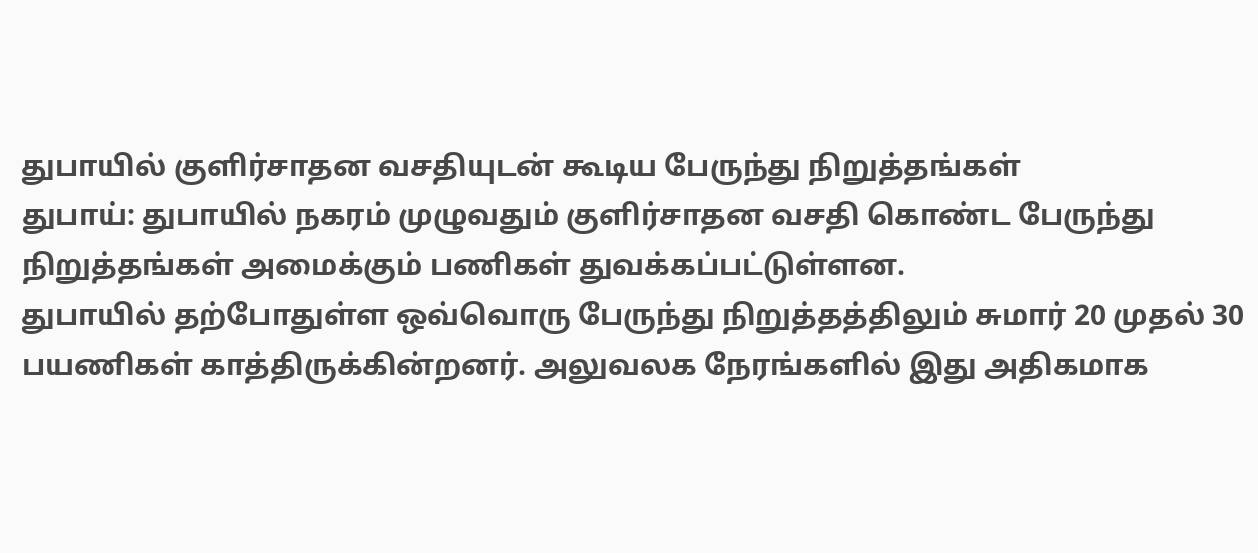துபாயில் குளிர்சாதன வசதியுடன் கூடிய பேருந்து நிறுத்தங்கள்
துபாய்: துபாயில் நகரம் முழுவதும் குளிர்சாதன வசதி கொண்ட பேருந்து நிறுத்தங்கள் அமைக்கும் பணிகள் துவக்கப்பட்டுள்ளன.
துபாயில் தற்போதுள்ள ஒவ்வொரு பேருந்து நிறுத்தத்திலும் சுமார் 20 முதல் 30 பயணிகள் காத்திருக்கின்றனர். அலுவலக நேரங்களில் இது அதிகமாக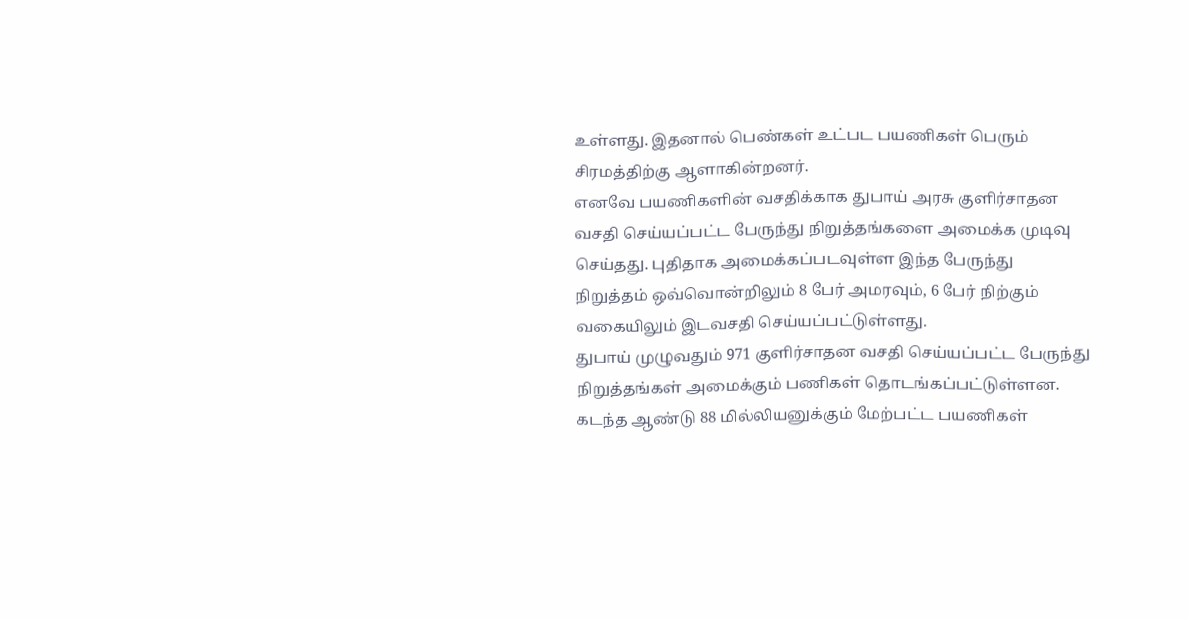உள்ளது. இதனால் பெண்கள் உட்பட பயணிகள் பெரும் சிரமத்திற்கு ஆளாகின்றனர்.
எனவே பயணிகளின் வசதிக்காக துபாய் அரசு குளிர்சாதன வசதி செய்யப்பட்ட பேருந்து நிறுத்தங்களை அமைக்க முடிவு செய்தது. புதிதாக அமைக்கப்படவுள்ள இந்த பேருந்து நிறுத்தம் ஒவ்வொன்றிலும் 8 பேர் அமரவும், 6 பேர் நிற்கும் வகையிலும் இடவசதி செய்யப்பட்டுள்ளது.
துபாய் முழுவதும் 971 குளிர்சாதன வசதி செய்யப்பட்ட பேருந்து நிறுத்தங்கள் அமைக்கும் பணிகள் தொடங்கப்பட்டுள்ளன.
கடந்த ஆண்டு 88 மில்லியனுக்கும் மேற்பட்ட பயணிகள்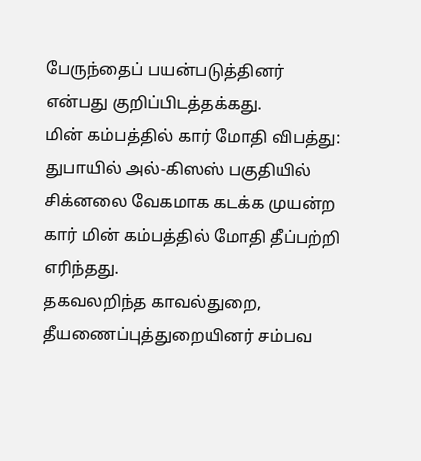பேருந்தைப் பயன்படுத்தினர் என்பது குறிப்பிடத்தக்கது.
மின் கம்பத்தில் கார் மோதி விபத்து:
துபாயில் அல்-கிஸஸ் பகுதியில் சிக்னலை வேகமாக கடக்க முயன்ற கார் மின் கம்பத்தில் மோதி தீப்பற்றி எரிந்தது.
தகவலறிந்த காவல்துறை, தீயணைப்புத்துறையினர் சம்பவ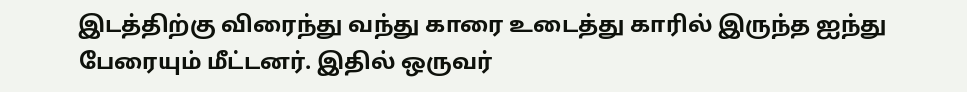இடத்திற்கு விரைந்து வந்து காரை உடைத்து காரில் இருந்த ஐந்து பேரையும் மீட்டனர். இதில் ஒருவர்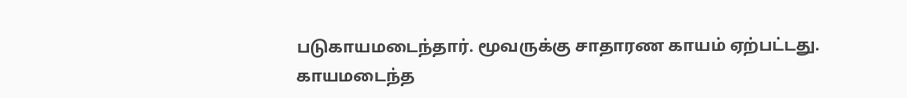படுகாயமடைந்தார். மூவருக்கு சாதாரண காயம் ஏற்பட்டது.
காயமடைந்த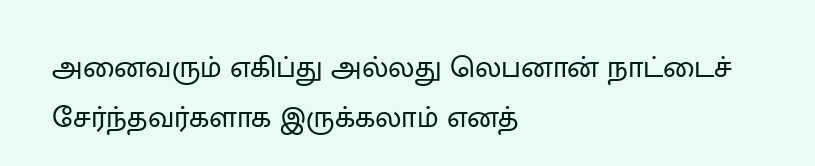அனைவரும் எகிப்து அல்லது லெபனான் நாட்டைச் சேர்ந்தவர்களாக இருக்கலாம் எனத்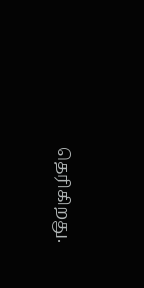தெரிகிறது.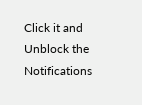Click it and Unblock the Notifications